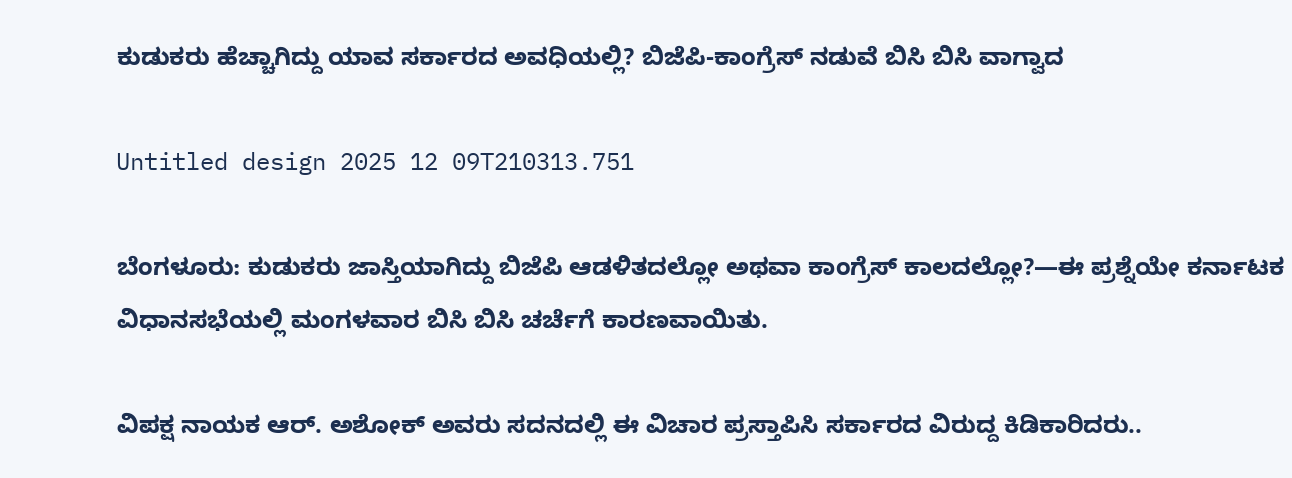ಕುಡುಕರು ಹೆಚ್ಚಾಗಿದ್ದು ಯಾವ ಸರ್ಕಾರದ ಅವಧಿಯಲ್ಲಿ? ಬಿಜೆಪಿ-ಕಾಂಗ್ರೆಸ್ ನಡುವೆ ಬಿಸಿ ಬಿಸಿ ವಾಗ್ವಾದ

Untitled design 2025 12 09T210313.751

ಬೆಂಗಳೂರು: ಕುಡುಕರು ಜಾಸ್ತಿಯಾಗಿದ್ದು ಬಿಜೆಪಿ ಆಡಳಿತದಲ್ಲೋ ಅಥವಾ ಕಾಂಗ್ರೆಸ್ ಕಾಲದಲ್ಲೋ?—ಈ ಪ್ರಶ್ನೆಯೇ ಕರ್ನಾಟಕ ವಿಧಾನಸಭೆಯಲ್ಲಿ ಮಂಗಳವಾರ ಬಿಸಿ ಬಿಸಿ ಚರ್ಚೆಗೆ ಕಾರಣವಾಯಿತು.

ವಿಪಕ್ಷ ನಾಯಕ ಆರ್. ಅಶೋಕ್ ಅವರು ಸದನದಲ್ಲಿ ಈ ವಿಚಾರ ಪ್ರಸ್ತಾಪಿಸಿ ಸರ್ಕಾರದ ವಿರುದ್ದ ಕಿಡಿಕಾರಿದರು..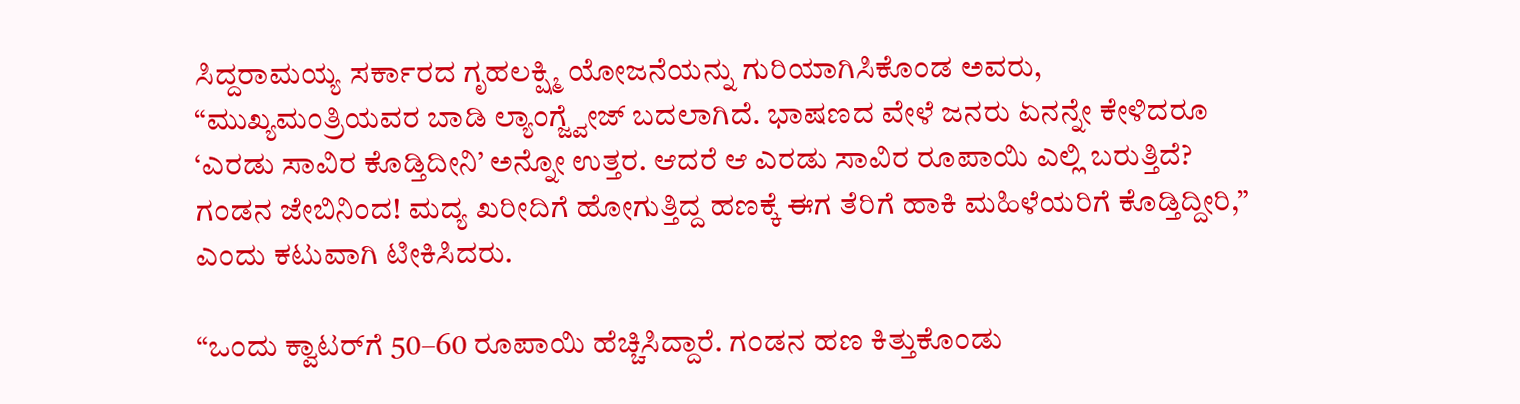ಸಿದ್ದರಾಮಯ್ಯ ಸರ್ಕಾರದ ಗೃಹಲಕ್ಷ್ಮಿ ಯೋಜನೆಯನ್ನು ಗುರಿಯಾಗಿಸಿಕೊಂಡ ಅವರು, “ಮುಖ್ಯಮಂತ್ರಿಯವರ ಬಾಡಿ ಲ್ಯಾಂಗ್ಜ್ವೇಜ್‌ ಬದಲಾಗಿದೆ. ಭಾಷಣದ ವೇಳೆ ಜನರು ಏನನ್ನೇ ಕೇಳಿದರೂ ‘ಎರಡು ಸಾವಿರ ಕೊಡ್ತಿದೀನಿ’ ಅನ್ನೋ ಉತ್ತರ. ಆದರೆ ಆ ಎರಡು ಸಾವಿರ ರೂಪಾಯಿ ಎಲ್ಲಿ ಬರುತ್ತಿದೆ? ಗಂಡನ ಜೇಬಿನಿಂದ! ಮದ್ಯ ಖರೀದಿಗೆ ಹೋಗುತ್ತಿದ್ದ ಹಣಕ್ಕೆ ಈಗ ತೆರಿಗೆ ಹಾಕಿ ಮಹಿಳೆಯರಿಗೆ ಕೊಡ್ತಿದ್ದೀರಿ,” ಎಂದು ಕಟುವಾಗಿ ಟೀಕಿಸಿದರು.

“ಒಂದು ಕ್ವಾಟರ್‌ಗೆ 50–60 ರೂಪಾಯಿ ಹೆಚ್ಚಿಸಿದ್ದಾರೆ. ಗಂಡನ ಹಣ ಕಿತ್ತುಕೊಂಡು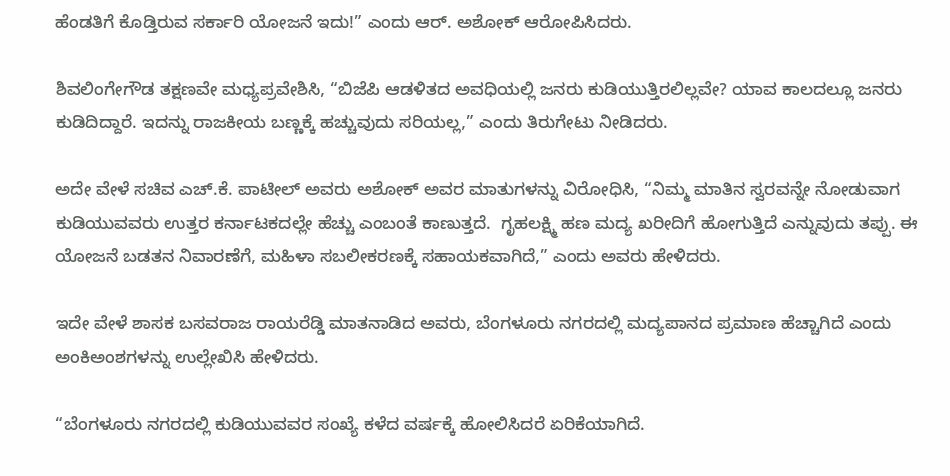ಹೆಂಡತಿಗೆ ಕೊಡ್ತಿರುವ ಸರ್ಕಾರಿ ಯೋಜನೆ ಇದು!” ಎಂದು ಆರ್‌. ಅಶೋಕ್‌ ಆರೋಪಿಸಿದರು.

ಶಿವಲಿಂಗೇಗೌಡ ತಕ್ಷಣವೇ ಮಧ್ಯಪ್ರವೇಶಿಸಿ, “ಬಿಜೆಪಿ ಆಡಳಿತದ ಅವಧಿಯಲ್ಲಿ ಜನರು ಕುಡಿಯುತ್ತಿರಲಿಲ್ಲವೇ? ಯಾವ ಕಾಲದಲ್ಲೂ ಜನರು ಕುಡಿದಿದ್ದಾರೆ. ಇದನ್ನು ರಾಜಕೀಯ ಬಣ್ಣಕ್ಕೆ ಹಚ್ಚುವುದು ಸರಿಯಲ್ಲ,” ಎಂದು ತಿರುಗೇಟು ನೀಡಿದರು.

ಅದೇ ವೇಳೆ ಸಚಿವ ಎಚ್.ಕೆ. ಪಾಟೀಲ್ ಅವರು ಅಶೋಕ್‌ ಅವರ ಮಾತುಗಳನ್ನು ವಿರೋಧಿಸಿ, “ನಿಮ್ಮ ಮಾತಿನ ಸ್ವರವನ್ನೇ ನೋಡುವಾಗ ಕುಡಿಯುವವರು ಉತ್ತರ ಕರ್ನಾಟಕದಲ್ಲೇ ಹೆಚ್ಚು ಎಂಬಂತೆ ಕಾಣುತ್ತದೆ.  ಗೃಹಲಕ್ಷ್ಮಿ ಹಣ ಮದ್ಯ ಖರೀದಿಗೆ ಹೋಗುತ್ತಿದೆ ಎನ್ನುವುದು ತಪ್ಪು. ಈ ಯೋಜನೆ ಬಡತನ ನಿವಾರಣೆಗೆ, ಮಹಿಳಾ ಸಬಲೀಕರಣಕ್ಕೆ ಸಹಾಯಕವಾಗಿದೆ,” ಎಂದು ಅವರು ಹೇಳಿದರು.

ಇದೇ ವೇಳೆ ಶಾಸಕ ಬಸವರಾಜ ರಾಯರೆಡ್ಡಿ ಮಾತನಾಡಿದ ಅವರು, ಬೆಂಗಳೂರು ನಗರದಲ್ಲಿ ಮದ್ಯಪಾನದ ಪ್ರಮಾಣ ಹೆಚ್ಚಾಗಿದೆ ಎಂದು ಅಂಕಿಅಂಶಗಳನ್ನು ಉಲ್ಲೇಖಿಸಿ ಹೇಳಿದರು.

“ಬೆಂಗಳೂರು ನಗರದಲ್ಲಿ ಕುಡಿಯುವವರ ಸಂಖ್ಯೆ ಕಳೆದ ವರ್ಷಕ್ಕೆ ಹೋಲಿಸಿದರೆ ಏರಿಕೆಯಾಗಿದೆ.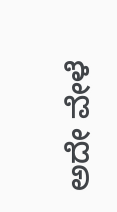ಅದೇ ವೇಳೆ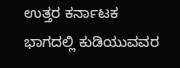ಉತ್ತರ ಕರ್ನಾಟಕ ಭಾಗದಲ್ಲಿ ಕುಡಿಯುವವರ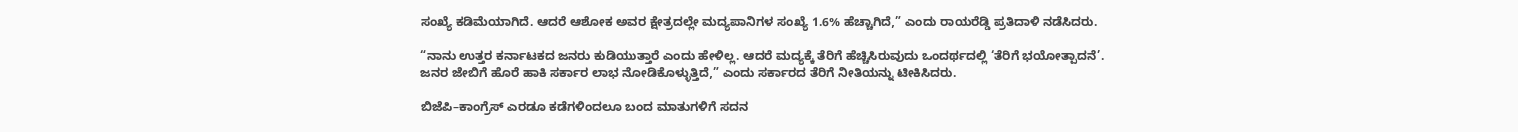ಸಂಖ್ಯೆ ಕಡಿಮೆಯಾಗಿದೆ. ಆದರೆ ಆಶೋಕ ಅವರ ಕ್ಷೇತ್ರದಲ್ಲೇ ಮದ್ಯಪಾನಿಗಳ ಸಂಖ್ಯೆ 1.6% ಹೆಚ್ಚಾಗಿದೆ,” ಎಂದು ರಾಯರೆಡ್ಡಿ ಪ್ರತಿದಾಳಿ ನಡೆಸಿದರು.

“ನಾನು ಉತ್ತರ ಕರ್ನಾಟಕದ ಜನರು ಕುಡಿಯುತ್ತಾರೆ ಎಂದು ಹೇಳಿಲ್ಲ. ಆದರೆ ಮದ್ಯಕ್ಕೆ ತೆರಿಗೆ ಹೆಚ್ಚಿಸಿರುವುದು ಒಂದರ್ಥದಲ್ಲಿ ‘ತೆರಿಗೆ ಭಯೋತ್ಪಾದನೆ’. ಜನರ ಜೇಬಿಗೆ ಹೊರೆ ಹಾಕಿ ಸರ್ಕಾರ ಲಾಭ ನೋಡಿಕೊಳ್ಳುತ್ತಿದೆ,” ಎಂದು ಸರ್ಕಾರದ ತೆರಿಗೆ ನೀತಿಯನ್ನು ಟೀಕಿಸಿದರು.

ಬಿಜೆಪಿ–ಕಾಂಗ್ರೆಸ್ ಎರಡೂ ಕಡೆಗಳಿಂದಲೂ ಬಂದ ಮಾತುಗಳಿಗೆ ಸದನ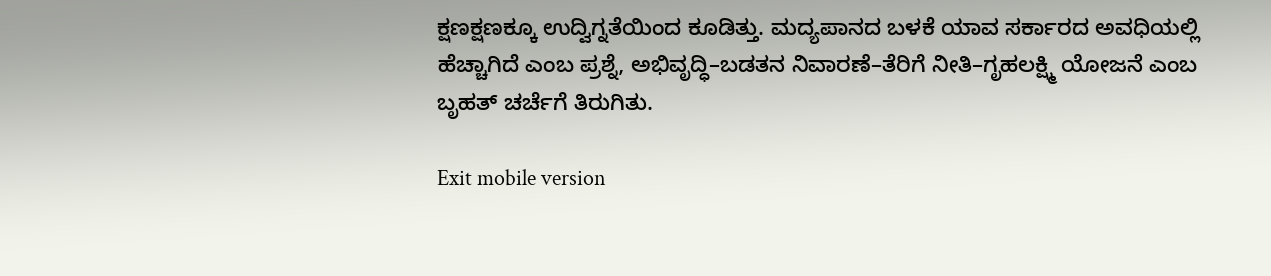ಕ್ಷಣಕ್ಷಣಕ್ಕೂ ಉದ್ವಿಗ್ನತೆಯಿಂದ ಕೂಡಿತ್ತು. ಮದ್ಯಪಾನದ ಬಳಕೆ ಯಾವ ಸರ್ಕಾರದ ಅವಧಿಯಲ್ಲಿ ಹೆಚ್ಚಾಗಿದೆ ಎಂಬ ಪ್ರಶ್ನೆ, ಅಭಿವೃದ್ಧಿ–ಬಡತನ ನಿವಾರಣೆ–ತೆರಿಗೆ ನೀತಿ–ಗೃಹಲಕ್ಷ್ಮಿ ಯೋಜನೆ ಎಂಬ ಬೃಹತ್ ಚರ್ಚೆಗೆ ತಿರುಗಿತು.

Exit mobile version